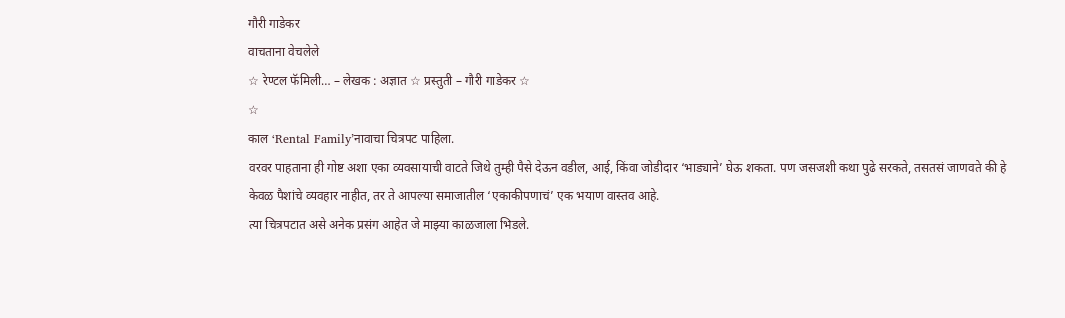गौरी गाडेकर
वाचताना वेचलेले
☆ रेण्टल फॅमिली… – लेखक : अज्ञात ☆ प्रस्तुती – गौरी गाडेकर ☆
☆
काल ‘Rental Family’नावाचा चित्रपट पाहिला.
वरवर पाहताना ही गोष्ट अशा एका व्यवसायाची वाटते जिथे तुम्ही पैसे देऊन वडील, आई, किंवा जोडीदार ‘भाड्याने’ घेऊ शकता. पण जसजशी कथा पुढे सरकते, तसतसं जाणवते की हे केवळ पैशांचे व्यवहार नाहीत, तर ते आपल्या समाजातील ‘एकाकीपणाचं’ एक भयाण वास्तव आहे.
त्या चित्रपटात असे अनेक प्रसंग आहेत जे माझ्या काळजाला भिडले.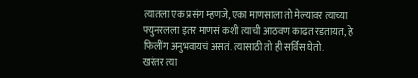त्यातला एक प्रसंग म्हणजे, एका माणसाला तो मेल्यावर त्याच्या फ्युनरलला इतर माणसं कशी त्याची आठवण काढत रडतायत, हे फिलींग अनुभवायचं असतं. त्यासाठी तो ही सर्विस घेतो.
खरंतर त्या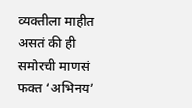व्यक्तीला माहीत असतं की ही समोरची माणसं फक्त ‘अभिनय’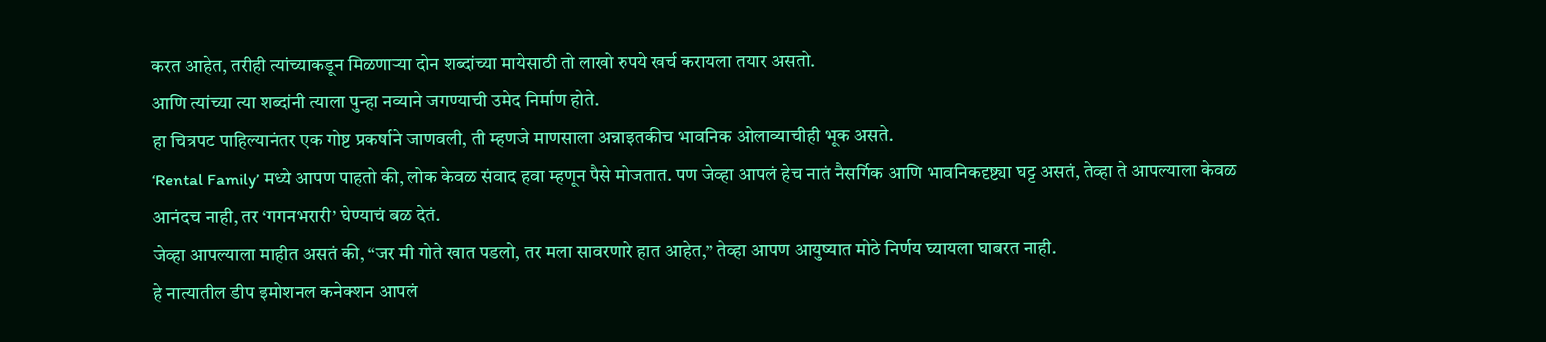करत आहेत, तरीही त्यांच्याकडून मिळणाऱ्या दोन शब्दांच्या मायेसाठी तो लाखो रुपये खर्च करायला तयार असतो.
आणि त्यांच्या त्या शब्दांनी त्याला पुन्हा नव्याने जगण्याची उमेद निर्माण होते.
हा चित्रपट पाहिल्यानंतर एक गोष्ट प्रकर्षाने जाणवली, ती म्हणजे माणसाला अन्नाइतकीच भावनिक ओलाव्याचीही भूक असते.
‘Rental Family’ मध्ये आपण पाहतो की, लोक केवळ संवाद हवा म्हणून पैसे मोजतात. पण जेव्हा आपलं हेच नातं नैसर्गिक आणि भावनिकदृष्ट्या घट्ट असतं, तेव्हा ते आपल्याला केवळ आनंदच नाही, तर ‘गगनभरारी’ घेण्याचं बळ देतं.
जेव्हा आपल्याला माहीत असतं की, “जर मी गोते खात पडलो, तर मला सावरणारे हात आहेत,” तेव्हा आपण आयुष्यात मोठे निर्णय घ्यायला घाबरत नाही.
हे नात्यातील डीप इमोशनल कनेक्शन आपलं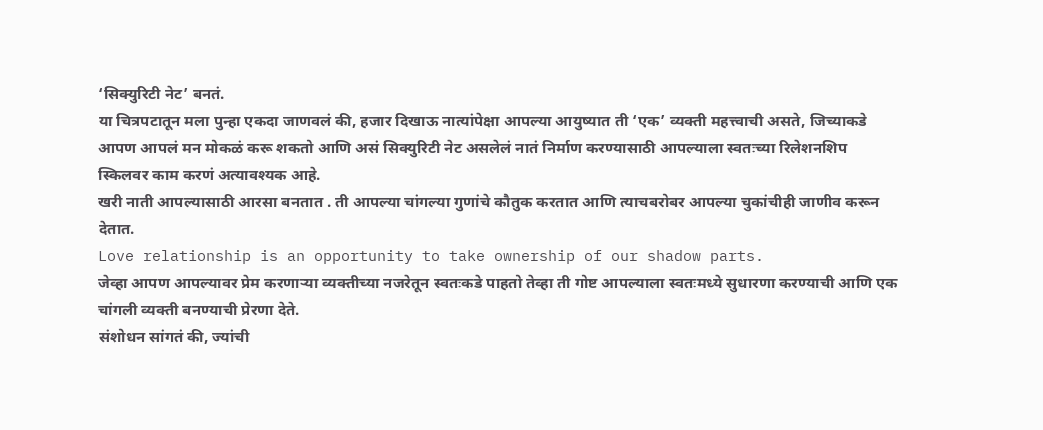‘सिक्युरिटी नेट’ बनतं.
या चित्रपटातून मला पुन्हा एकदा जाणवलं की, हजार दिखाऊ नात्यांपेक्षा आपल्या आयुष्यात ती ‘एक’ व्यक्ती महत्त्वाची असते, जिच्याकडे आपण आपलं मन मोकळं करू शकतो आणि असं सिक्युरिटी नेट असलेलं नातं निर्माण करण्यासाठी आपल्याला स्वतःच्या रिलेशनशिप स्किलवर काम करणं अत्यावश्यक आहे.
खरी नाती आपल्यासाठी आरसा बनतात . ती आपल्या चांगल्या गुणांचे कौतुक करतात आणि त्याचबरोबर आपल्या चुकांचीही जाणीव करून देतात.
Love relationship is an opportunity to take ownership of our shadow parts.
जेव्हा आपण आपल्यावर प्रेम करणाऱ्या व्यक्तीच्या नजरेतून स्वतःकडे पाहतो तेव्हा ती गोष्ट आपल्याला स्वतःमध्ये सुधारणा करण्याची आणि एक चांगली व्यक्ती बनण्याची प्रेरणा देते.
संशोधन सांगतं की, ज्यांची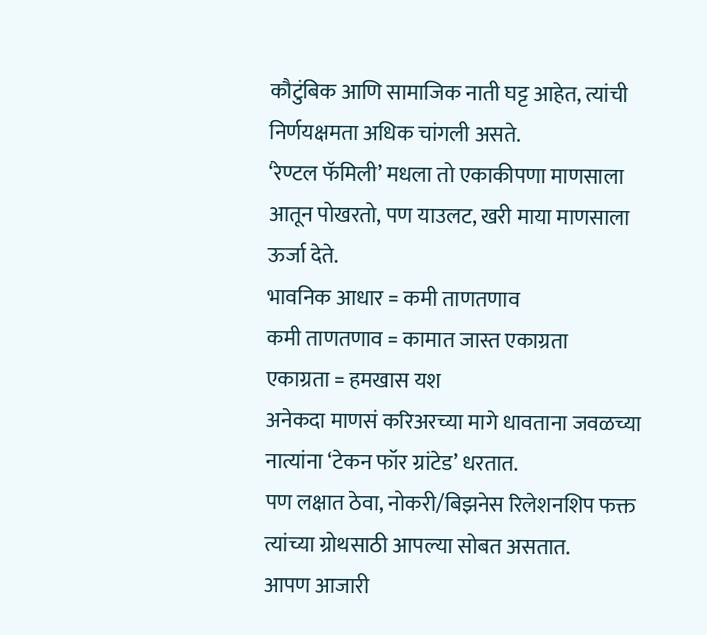कौटुंबिक आणि सामाजिक नाती घट्ट आहेत, त्यांची निर्णयक्षमता अधिक चांगली असते.
‘रेण्टल फॅमिली’ मधला तो एकाकीपणा माणसाला आतून पोखरतो, पण याउलट, खरी माया माणसाला ऊर्जा देते.
भावनिक आधार = कमी ताणतणाव
कमी ताणतणाव = कामात जास्त एकाग्रता
एकाग्रता = हमखास यश
अनेकदा माणसं करिअरच्या मागे धावताना जवळच्या नात्यांना ‘टेकन फॉर ग्रांटेड’ धरतात.
पण लक्षात ठेवा, नोकरी/बिझनेस रिलेशनशिप फक्त त्यांच्या ग्रोथसाठी आपल्या सोबत असतात.
आपण आजारी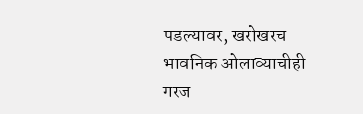पडल्यावर, खरोखरच भावनिक ओलाव्याचीही गरज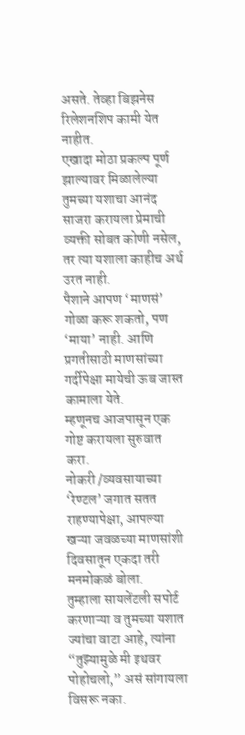असते. तेव्हा बिझनेस रिलेशनशिप कामी येत नाहीत.
एखादा मोठा प्रकल्प पूर्ण झाल्यावर मिळालेल्या तुमच्या यशाचा आनंद साजरा करायला प्रेमाची व्यक्ती सोबत कोणी नसेल, तर त्या यशाला काहीच अर्थ उरत नाही.
पैशाने आपण ‘माणसं’ गोळा करू शकतो, पण ‘माया’ नाही. आणि प्रगतीसाठी माणसांच्या गर्दीपेक्षा मायेची ऊब जास्त कामाला येते.
म्हणूनच आजपासून एक गोष्ट करायला सुरुवात करा.
नोकरी /व्यवसायाच्या ‘रेण्टल’ जगात सतत राहण्यापेक्षा, आपल्या खऱ्या जवळच्या माणसांशी दिवसातून एकदा तरी मनमोकळं बोला.
तुम्हाला सायलेंटली सपोर्ट करणाऱ्या व तुमच्या यशात ज्यांचा वाटा आहे, त्यांना “तुझ्यामुळे मी इथवर पोहोचलो,” असं सांगायला विसरू नका.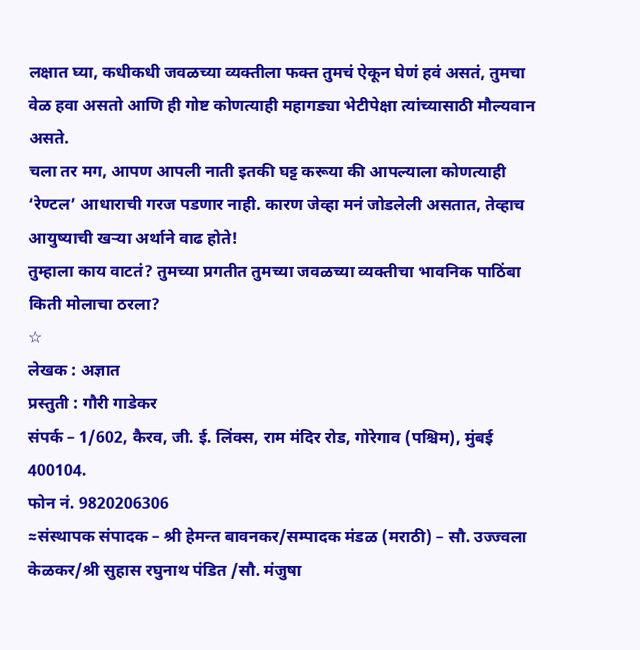लक्षात घ्या, कधीकधी जवळच्या व्यक्तीला फक्त तुमचं ऐकून घेणं हवं असतं, तुमचा वेळ हवा असतो आणि ही गोष्ट कोणत्याही महागड्या भेटीपेक्षा त्यांच्यासाठी मौल्यवान असते.
चला तर मग, आपण आपली नाती इतकी घट्ट करूया की आपल्याला कोणत्याही ‘रेण्टल’ आधाराची गरज पडणार नाही. कारण जेव्हा मनं जोडलेली असतात, तेव्हाच आयुष्याची खऱ्या अर्थाने वाढ होते!
तुम्हाला काय वाटतं? तुमच्या प्रगतीत तुमच्या जवळच्या व्यक्तीचा भावनिक पाठिंबा किती मोलाचा ठरला?
☆
लेखक : अज्ञात
प्रस्तुती : गौरी गाडेकर
संपर्क – 1/602, कैरव, जी. ई. लिंक्स, राम मंदिर रोड, गोरेगाव (पश्चिम), मुंबई 400104.
फोन नं. 9820206306
≈संस्थापक संपादक – श्री हेमन्त बावनकर/सम्पादक मंडळ (मराठी) – सौ. उज्ज्वला केळकर/श्री सुहास रघुनाथ पंडित /सौ. मंजुषा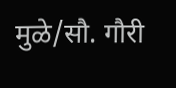मुळे/सौ. गौरी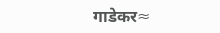गाडेकर≈